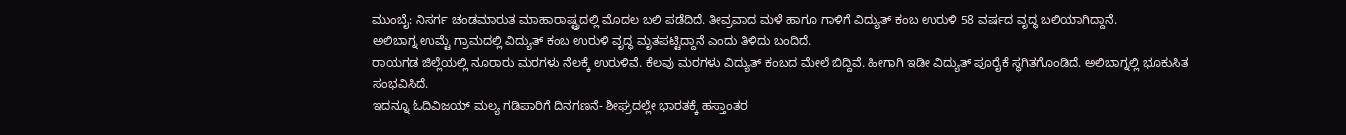ಮುಂಬೈ: ನಿಸರ್ಗ ಚಂಡಮಾರುತ ಮಾಹಾರಾಷ್ಟ್ರದಲ್ಲಿ ಮೊದಲ ಬಲಿ ಪಡೆದಿದೆ. ತೀವ್ರವಾದ ಮಳೆ ಹಾಗೂ ಗಾಳಿಗೆ ವಿದ್ಯುತ್ ಕಂಬ ಉರುಳಿ 58 ವರ್ಷದ ವೃದ್ಧ ಬಲಿಯಾಗಿದ್ದಾನೆ.
ಅಲಿಬಾಗ್ನ ಉಮ್ಟೆ ಗ್ರಾಮದಲ್ಲಿ ವಿದ್ಯುತ್ ಕಂಬ ಉರುಳಿ ವೃದ್ಧ ಮೃತಪಟ್ಟಿದ್ದಾನೆ ಎಂದು ತಿಳಿದು ಬಂದಿದೆ.
ರಾಯಗಡ ಜಿಲ್ಲೆಯಲ್ಲಿ ನೂರಾರು ಮರಗಳು ನೆಲಕ್ಕೆ ಉರುಳಿವೆ. ಕೆಲವು ಮರಗಳು ವಿದ್ಯುತ್ ಕಂಬದ ಮೇಲೆ ಬಿದ್ದಿವೆ. ಹೀಗಾಗಿ ಇಡೀ ವಿದ್ಯುತ್ ಪೂರೈಕೆ ಸ್ಥಗಿತಗೊಂಡಿದೆ. ಅಲಿಬಾಗ್ನಲ್ಲಿ ಭೂಕುಸಿತ ಸಂಭವಿಸಿದೆ.
ಇದನ್ನೂ ಓದಿವಿಜಯ್ ಮಲ್ಯ ಗಡಿಪಾರಿಗೆ ದಿನಗಣನೆ- ಶೀಘ್ರದಲ್ಲೇ ಭಾರತಕ್ಕೆ ಹಸ್ತಾಂತರ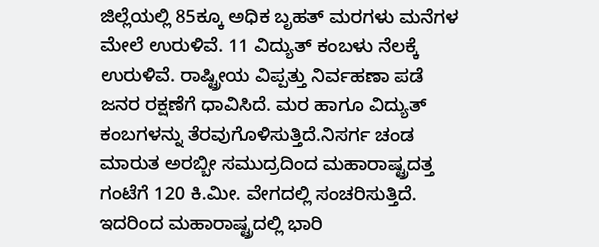ಜಿಲ್ಲೆಯಲ್ಲಿ 85ಕ್ಕೂ ಅಧಿಕ ಬೃಹತ್ ಮರಗಳು ಮನೆಗಳ ಮೇಲೆ ಉರುಳಿವೆ. 11 ವಿದ್ಯುತ್ ಕಂಬಳು ನೆಲಕ್ಕೆ ಉರುಳಿವೆ. ರಾಷ್ಟ್ರೀಯ ವಿಪ್ಪತ್ತು ನಿರ್ವಹಣಾ ಪಡೆ ಜನರ ರಕ್ಷಣೆಗೆ ಧಾವಿಸಿದೆ. ಮರ ಹಾಗೂ ವಿದ್ಯುತ್ ಕಂಬಗಳನ್ನು ತೆರವುಗೊಳಿಸುತ್ತಿದೆ.ನಿಸರ್ಗ ಚಂಡ ಮಾರುತ ಅರಬ್ಬೀ ಸಮುದ್ರದಿಂದ ಮಹಾರಾಷ್ಟ್ರದತ್ತ ಗಂಟೆಗೆ 120 ಕಿ.ಮೀ. ವೇಗದಲ್ಲಿ ಸಂಚರಿಸುತ್ತಿದೆ. ಇದರಿಂದ ಮಹಾರಾಷ್ಟ್ರದಲ್ಲಿ ಭಾರಿ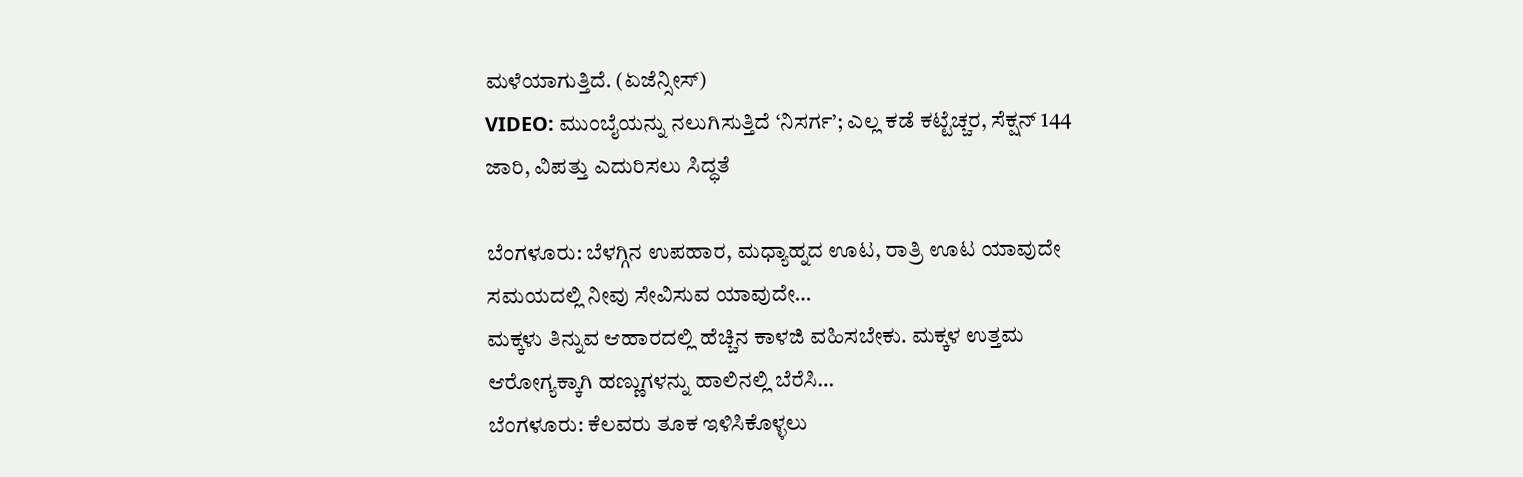ಮಳೆಯಾಗುತ್ತಿದೆ. (ಏಜೆನ್ಸೀಸ್)
VIDEO: ಮುಂಬೈಯನ್ನು ನಲುಗಿಸುತ್ತಿದೆ ‘ನಿಸರ್ಗ’; ಎಲ್ಲ ಕಡೆ ಕಟ್ಟೆಚ್ಚರ, ಸೆಕ್ಷನ್ 144 ಜಾರಿ, ವಿಪತ್ತು ಎದುರಿಸಲು ಸಿದ್ಧತೆ

ಬೆಂಗಳೂರು: ಬೆಳಗ್ಗಿನ ಉಪಹಾರ, ಮಧ್ಯಾಹ್ನದ ಊಟ, ರಾತ್ರಿ ಊಟ ಯಾವುದೇ ಸಮಯದಲ್ಲಿ ನೀವು ಸೇವಿಸುವ ಯಾವುದೇ…
ಮಕ್ಕಳು ತಿನ್ನುವ ಆಹಾರದಲ್ಲಿ ಹೆಚ್ಚಿನ ಕಾಳಜಿ ವಹಿಸಬೇಕು. ಮಕ್ಕಳ ಉತ್ತಮ ಆರೋಗ್ಯಕ್ಕಾಗಿ ಹಣ್ಣುಗಳನ್ನು ಹಾಲಿನಲ್ಲಿ ಬೆರೆಸಿ…
ಬೆಂಗಳೂರು: ಕೆಲವರು ತೂಕ ಇಳಿಸಿಕೊಳ್ಳಲು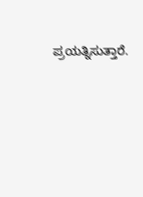ಪ್ರಯತ್ನಿಸುತ್ತಾರೆ.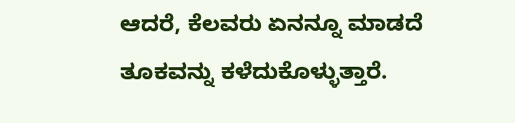ಆದರೆ, ಕೆಲವರು ಏನನ್ನೂ ಮಾಡದೆ ತೂಕವನ್ನು ಕಳೆದುಕೊಳ್ಳುತ್ತಾರೆ.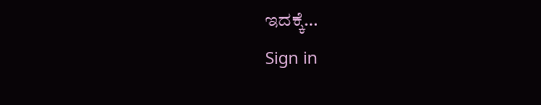ಇದಕ್ಕೆ…
Sign in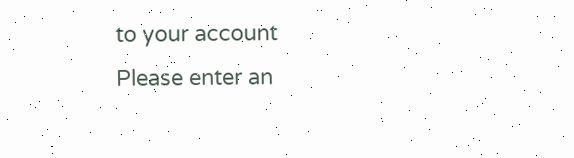to your account
Please enter an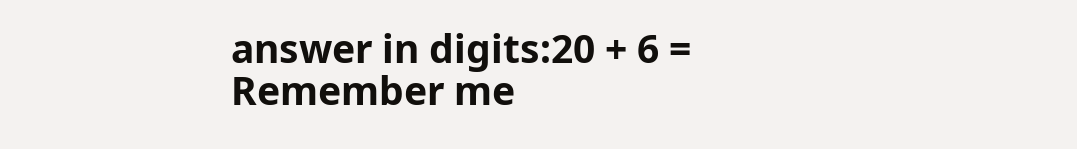answer in digits:20 + 6 =
Remember me